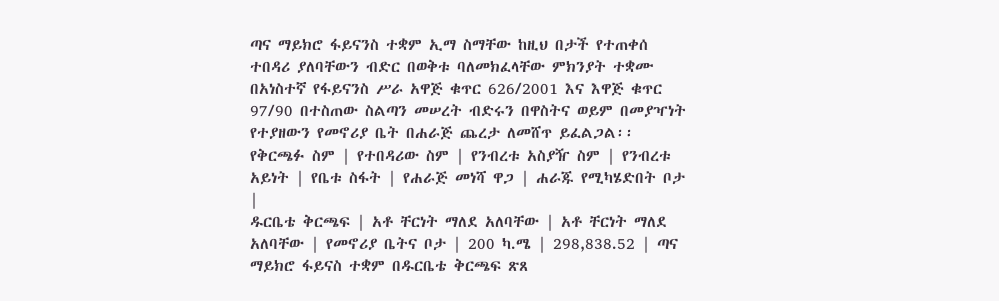ጣና ማይክሮ ፋይናንስ ተቋም ኢማ ስማቸው ከዚህ በታች የተጠቀሰ ተበዳሪ ያለባቸውን ብድር በወቅቱ ባለመክፈላቸው ምክንያት ተቋሙ በአነስተኛ የፋይናንስ ሥራ አዋጅ ቁጥር 626/2001 እና እዋጅ ቁጥር 97/90 በተስጠው ስልጣን መሠረት ብድሩን በዋስትና ወይም በመያዣነት የተያዘውን የመኖሪያ ቤት በሐራጅ ጨረታ ለመሸጥ ይፈልጋል፡፡
የቅርጫፉ ስም | የተበዳሪው ስም | የንብረቱ አስያዥ ስም | የንብረቱ አይነት | የቤቱ ስፋት | የሐራጅ መነሻ ዋጋ | ሐራጁ የሚካሄድበት ቦታ |
ዱርቤቴ ቅርጫፍ | አቶ ቸርነት ማለደ አለባቸው | አቶ ቸርነት ማለደ አለባቸው | የመኖሪያ ቤትና ቦታ | 200 ካ.ሜ | 298,838.52 | ጣና ማይክሮ ፋይናስ ተቋም በዱርቤቴ ቅርጫፍ ጽጸ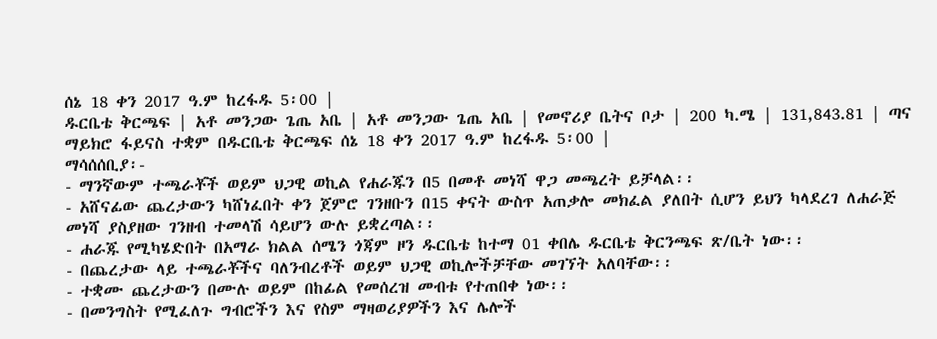ሰኔ 18 ቀን 2017 ዓ.ም ከረፋዱ 5፡00 |
ዱርቤቴ ቅርጫፍ | አቶ መንጋው ጌጤ አቤ | አቶ መንጋው ጌጤ አቤ | የመኖሪያ ቤትና ቦታ | 200 ካ.ሜ | 131,843.81 | ጣና ማይክሮ ፋይናስ ተቋም በዱርቤቴ ቅርጫፍ ሰኔ 18 ቀን 2017 ዓ.ም ከረፋዱ 5፡00 |
ማሳሰሰቢያ፡-
- ማንኛውም ተጫራቾች ወይም ህጋዊ ወኪል የሐራጁን በ5 በመቶ መነሻ ዋጋ መጫረት ይቻላል፡፡
- አሸናፊው ጨረታውን ካሸነፈበት ቀን ጀምሮ ገንዘቡን በ15 ቀናት ውስጥ አጠቃሎ መክፈል ያለበት ሲሆን ይህን ካላደረገ ለሐራጅ መነሻ ያስያዘው ገንዘብ ተመላሽ ሳይሆን ውሉ ይቋረጣል፡፡
- ሐራጁ የሚካሄድበት በአማራ ክልል ሰሜን ጎጃም ዞን ዱርቤቴ ከተማ 01 ቀበሌ ዱርቤቴ ቅርንጫፍ ጽ/ቤት ነው፡፡
- በጨረታው ላይ ተጫራቾችና ባለንብረቶች ወይም ህጋዊ ወኪሎችቻቸው መገኘት አለባቸው፡፡
- ተቋሙ ጨረታውን በሙሉ ወይም በከፊል የመሰረዝ መብቱ የተጠበቀ ነው፡፡
- በመንግስት የሚፈለጉ ግብሮችን እና የስም ማዛወሪያዎችን እና ሌሎች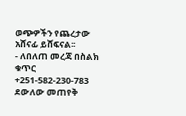ወጭዎችን የጨረታው አሸናፊ ይሸፍናል፡፡
- ለበለጠ መረጃ በስልክ ቁጥር +251-582-230-783 ደውለው መጠየቅ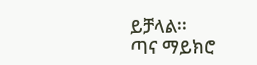ይቻላል፡፡
ጣና ማይክሮ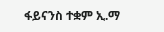ፋይናንስ ተቋም ኢ.ማ